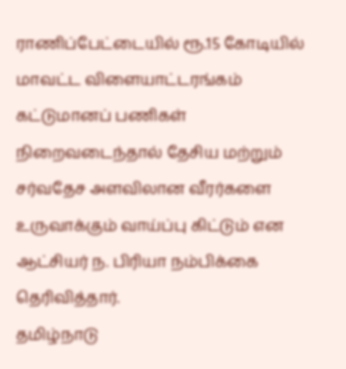ராணிப்பேட்டையில் ரூ.15 கோடியில் மாவட்ட விளையாட்டரங்கம் கட்டுமானப் பணிகள் நிறைவடைந்தால் தேசிய மற்றும் சர்வதேச அளவிலான வீரர்களை உருவாக்கும் வாய்ப்பு கிட்டும் என ஆட்சியர் ந. பிரியா நம்பிக்கை தெரிவித்தார்.
தமிழ்நாடு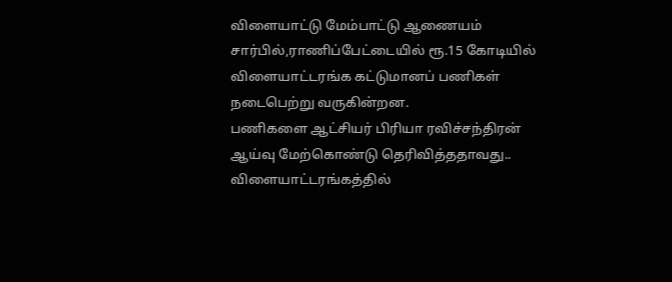விளையாட்டு மேம்பாட்டு ஆணையம் சார்பில்,ராணிப்பேட்டையில் ரூ.15 கோடியில் விளையாட்டரங்க கட்டுமானப் பணிகள் நடைபெற்று வருகின்றன.
பணிகளை ஆட்சியர் பிரியா ரவிச்சந்திரன் ஆய்வு மேற்கொண்டு தெரிவித்ததாவது..
விளையாட்டரங்கத்தில்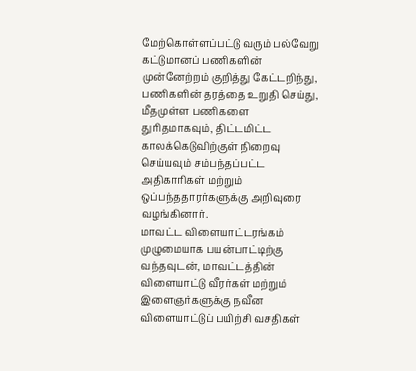மேற்கொள்ளப்பட்டு வரும் பல்வேறு கட்டுமானப் பணிகளின் முன்னேற்றம் குறித்து கேட்டறிந்து, பணிகளின் தரத்தை உறுதி செய்து, மீதமுள்ள பணிகளை துரிதமாகவும், திட்டமிட்ட காலக்கெடுவிற்குள் நிறைவு செய்யவும் சம்பந்தப்பட்ட அதிகாரிகள் மற்றும் ஒப்பந்ததாரர்களுக்கு அறிவுரை வழங்கினார்.
மாவட்ட விளையாட்டரங்கம் முழுமையாக பயன்பாட்டிற்கு வந்தவுடன், மாவட்டத்தின் விளையாட்டு வீரர்கள் மற்றும் இளைஞர்களுக்கு நவீன விளையாட்டுப் பயிற்சி வசதிகள்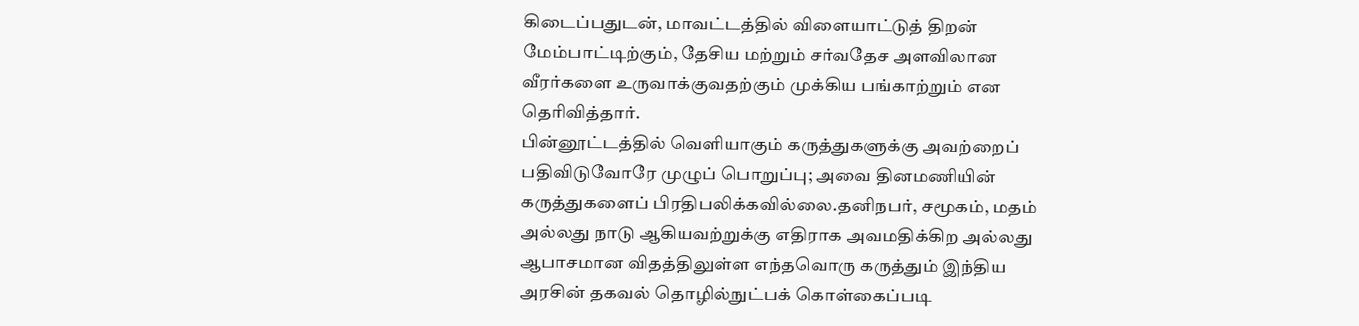கிடைப்பதுடன், மாவட்டத்தில் விளையாட்டுத் திறன் மேம்பாட்டிற்கும், தேசிய மற்றும் சர்வதேச அளவிலான வீரர்களை உருவாக்குவதற்கும் முக்கிய பங்காற்றும் என தெரிவித்தார்.
பின்னூட்டத்தில் வெளியாகும் கருத்துகளுக்கு அவற்றைப் பதிவிடுவோரே முழுப் பொறுப்பு; அவை தினமணியின் கருத்துகளைப் பிரதிபலிக்கவில்லை.தனிநபர், சமூகம், மதம் அல்லது நாடு ஆகியவற்றுக்கு எதிராக அவமதிக்கிற அல்லது ஆபாசமான விதத்திலுள்ள எந்தவொரு கருத்தும் இந்திய அரசின் தகவல் தொழில்நுட்பக் கொள்கைப்படி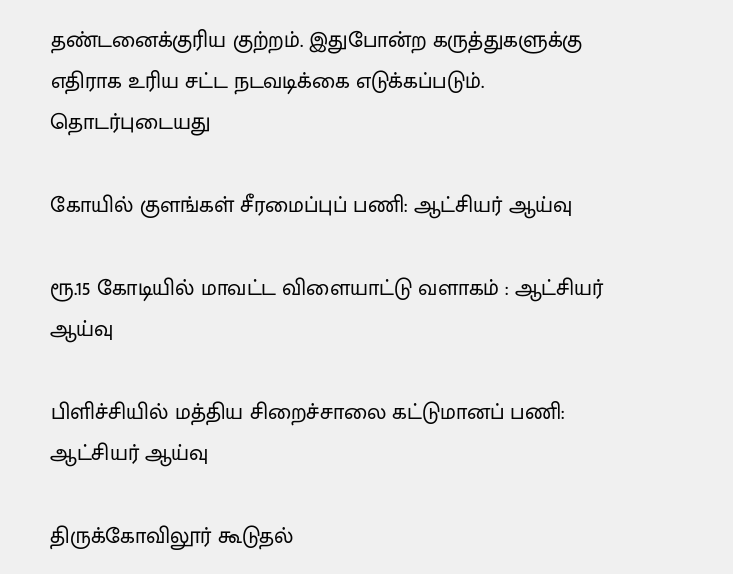தண்டனைக்குரிய குற்றம். இதுபோன்ற கருத்துகளுக்கு எதிராக உரிய சட்ட நடவடிக்கை எடுக்கப்படும்.
தொடர்புடையது

கோயில் குளங்கள் சீரமைப்புப் பணி: ஆட்சியர் ஆய்வு

ரூ.15 கோடியில் மாவட்ட விளையாட்டு வளாகம் : ஆட்சியர் ஆய்வு

பிளிச்சியில் மத்திய சிறைச்சாலை கட்டுமானப் பணி: ஆட்சியர் ஆய்வு

திருக்கோவிலூர் கூடுதல்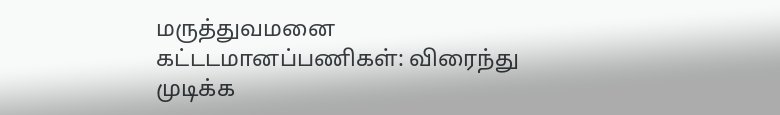மருத்துவமனை கட்டடமானப்பணிகள்: விரைந்து முடிக்க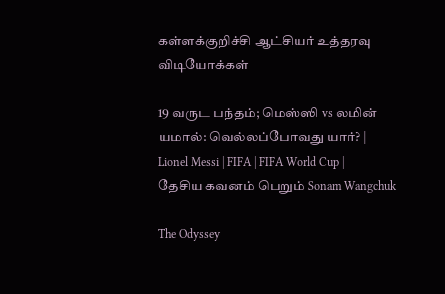கள்ளக்குறிச்சி ஆட்சியர் உத்தரவு
விடியோக்கள்

19 வருட பந்தம்; மெஸ்ஸி vs லமின் யமால்: வெல்லப்போவது யார்? | Lionel Messi | FIFA | FIFA World Cup |
தேசிய கவனம் பெறும் Sonam Wangchuk

The Odyssey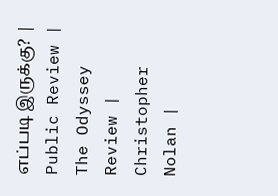எப்படி இருக்கு? | Public Review | The Odyssey Review | Christopher Nolan |